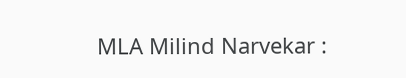MLA Milind Narvekar :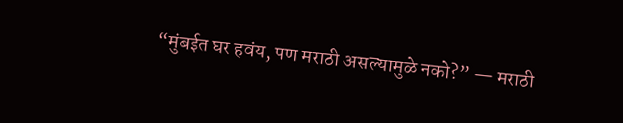“मुंबईत घर हवंय, पण मराठी असल्यामुळे नको?” — मराठी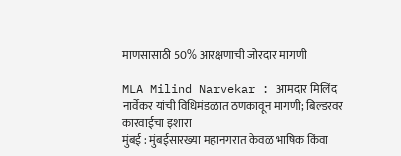माणसासाठी 50% आरक्षणाची जोरदार मागणी

MLA Milind Narvekar : आमदार मिलिंद नार्वेकर यांची विधिमंडळात ठणकावून मागणी; बिल्डरवर कारवाईचा इशारा
मुंबई : मुंबईसारख्या महानगरात केवळ भाषिक किंवा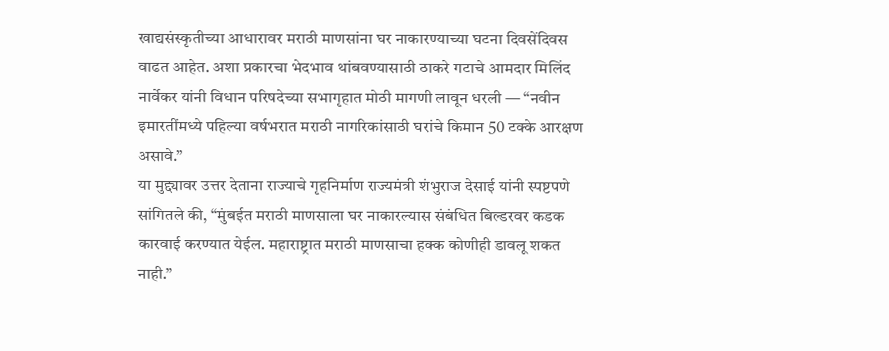खाद्यसंस्कृतीच्या आधारावर मराठी माणसांना घर नाकारण्याच्या घटना दिवसेंदिवस वाढत आहेत. अशा प्रकारचा भेदभाव थांबवण्यासाठी ठाकरे गटाचे आमदार मिलिंद नार्वेकर यांनी विधान परिषदेच्या सभागृहात मोठी मागणी लावून धरली — “नवीन इमारतींमध्ये पहिल्या वर्षभरात मराठी नागरिकांसाठी घरांचे किमान 50 टक्के आरक्षण असावे.”
या मुद्द्यावर उत्तर देताना राज्याचे गृहनिर्माण राज्यमंत्री शंभुराज देसाई यांनी स्पष्टपणे सांगितले की, “मुंबईत मराठी माणसाला घर नाकारल्यास संबंधित बिल्डरवर कडक कारवाई करण्यात येईल. महाराष्ट्रात मराठी माणसाचा हक्क कोणीही डावलू शकत नाही.”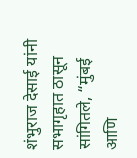शंभुराज देसाई यांनी सभागृहात ठासून सांगितले, “मुंबई आणि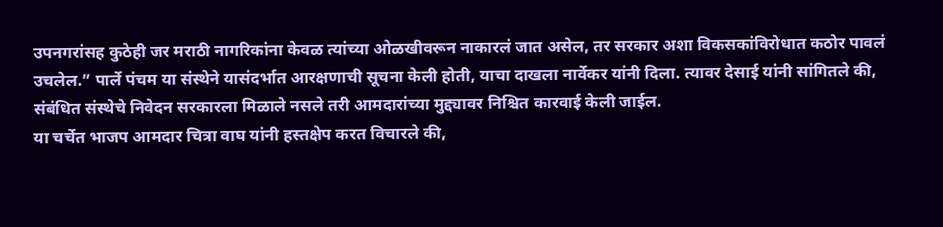उपनगरांसह कुठेही जर मराठी नागरिकांना केवळ त्यांच्या ओळखीवरून नाकारलं जात असेल, तर सरकार अशा विकसकांविरोधात कठोर पावलं उचलेल.” पार्ले पंचम या संस्थेने यासंदर्भात आरक्षणाची सूचना केली होती, याचा दाखला नार्वेकर यांनी दिला. त्यावर देसाई यांनी सांगितले की, संबंधित संस्थेचे निवेदन सरकारला मिळाले नसले तरी आमदारांच्या मुद्द्यावर निश्चित कारवाई केली जाईल.
या चर्चेत भाजप आमदार चित्रा वाघ यांनी हस्तक्षेप करत विचारले की,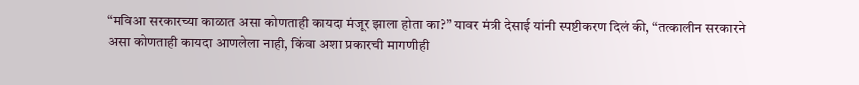“मविआ सरकारच्या काळात असा कोणताही कायदा मंजूर झाला होता का?” यावर मंत्री देसाई यांनी स्पष्टीकरण दिलं की, “तत्कालीन सरकारने असा कोणताही कायदा आणलेला नाही, किंवा अशा प्रकारची मागणीही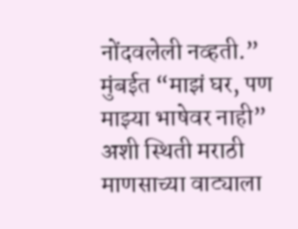नोंदवलेली नव्हती.”
मुंबईत “माझं घर, पण माझ्या भाषेवर नाही” अशी स्थिती मराठी माणसाच्या वाट्याला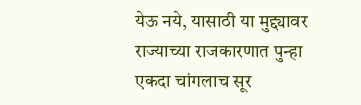येऊ नये, यासाठी या मुद्द्यावर राज्याच्या राजकारणात पुन्हा एकदा चांगलाच सूर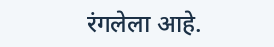रंगलेला आहे.